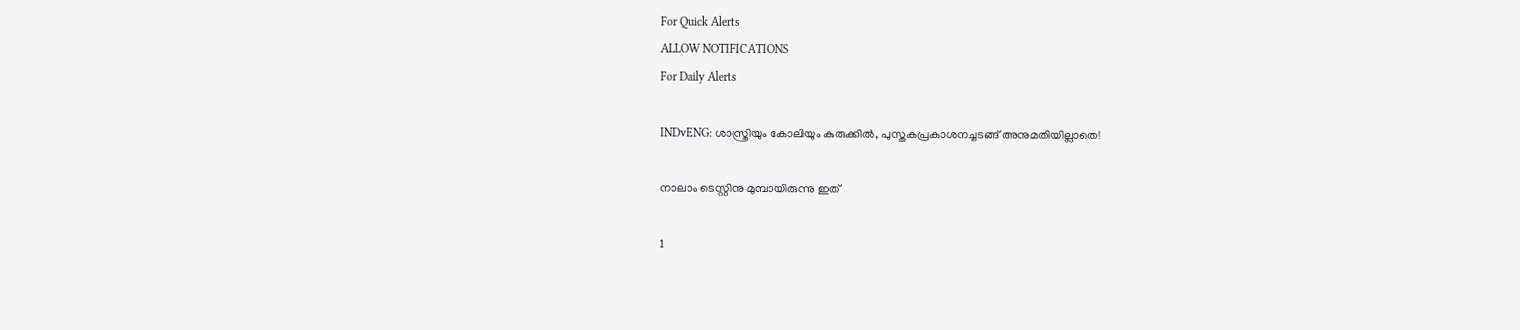For Quick Alerts
ALLOW NOTIFICATIONS
For Daily Alerts

INDvENG: ശാസ്ത്രിയും കോലിയും കുരുക്കില്‍, പുസ്തകപ്രകാശനച്ചടങ്ങ് അനുമതിയില്ലാതെ!

നാലാം ടെസ്റ്റിനു മുമ്പായിരുന്നു ഇത്

1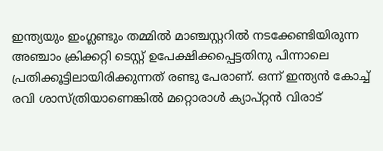ഇന്ത്യയും ഇംഗ്ലണ്ടും തമ്മില്‍ മാഞ്ചസ്റ്ററില്‍ നടക്കേണ്ടിയിരുന്ന അഞ്ചാം ക്രിക്കറ്റി ടെസ്റ്റ് ഉപേക്ഷിക്കപ്പെട്ടതിനു പിന്നാലെ പ്രതിക്കൂട്ടിലായിരിക്കുന്നത് രണ്ടു പേരാണ്. ഒന്ന് ഇന്ത്യന്‍ കോച്ച് രവി ശാസ്ത്രിയാണെങ്കില്‍ മറ്റൊരാള്‍ ക്യാപ്റ്റന്‍ വിരാട്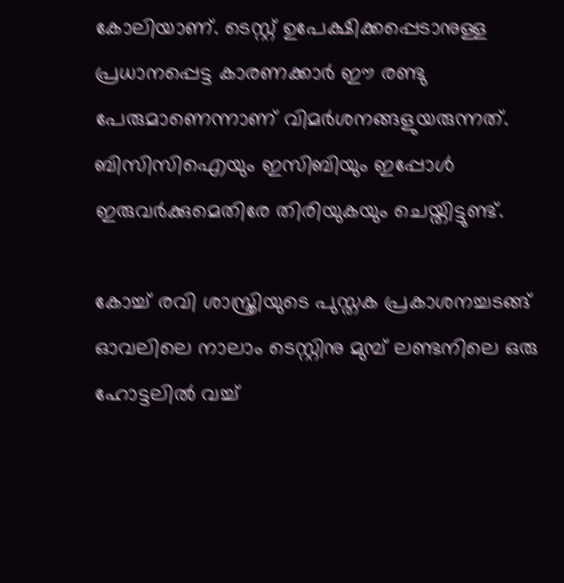കോലിയാണ്. ടെസ്റ്റ് ഉപേക്ഷിക്കപ്പെടാനുള്ള പ്രധാനപ്പെട്ട കാരണക്കാര്‍ ഈ രണ്ടു പേരുമാണെന്നാണ് വിമര്‍ശനങ്ങളുയരുന്നത്. ബിസിസിഐയും ഇസിബിയും ഇപ്പോള്‍ ഇരുവര്‍ക്കുമെതിരേ തിരിയുകയും ചെയ്തിട്ടുണ്ട്.

കോച്ച് രവി ശാസ്ത്രിയുടെ പുസ്തക പ്രകാശനച്ചടങ്ങ് ഓവലിലെ നാലാം ടെസ്റ്റിനു മുമ്പ് ലണ്ടനിലെ ഒരു ഹോട്ടലില്‍ വച്ച്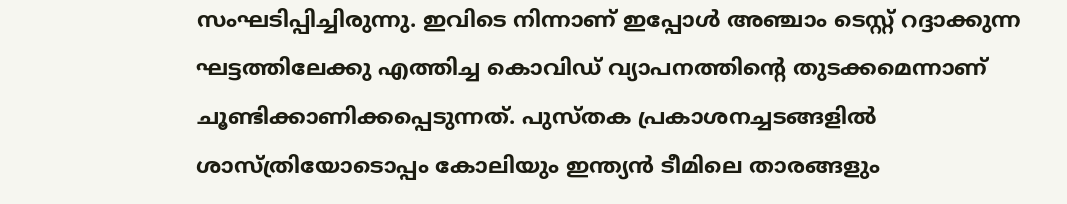സംഘടിപ്പിച്ചിരുന്നു. ഇവിടെ നിന്നാണ് ഇപ്പോള്‍ അഞ്ചാം ടെസ്റ്റ് റദ്ദാക്കുന്ന ഘട്ടത്തിലേക്കു എത്തിച്ച കൊവിഡ് വ്യാപനത്തിന്റെ തുടക്കമെന്നാണ് ചൂണ്ടിക്കാണിക്കപ്പെടുന്നത്. പുസ്തക പ്രകാശനച്ചടങ്ങളില്‍ ശാസ്ത്രിയോടൊപ്പം കോലിയും ഇന്ത്യന്‍ ടീമിലെ താരങ്ങളും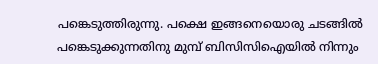പങ്കെടുത്തിരുന്നു. പക്ഷെ ഇങ്ങനെയൊരു ചടങ്ങില്‍ പങ്കെടുക്കുന്നതിനു മുമ്പ് ബിസിസിഐയില്‍ നിന്നും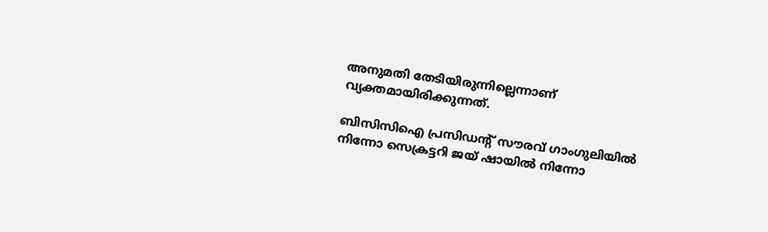അനുമതി തേടിയിരുന്നില്ലെന്നാണ് വ്യക്തമായിരിക്കുന്നത്.

ബിസിസിഐ പ്രസിഡന്റ് സൗരവ് ഗാംഗുലിയില്‍ നിന്നോ സെക്രട്ടറി ജയ് ഷായില്‍ നിന്നോ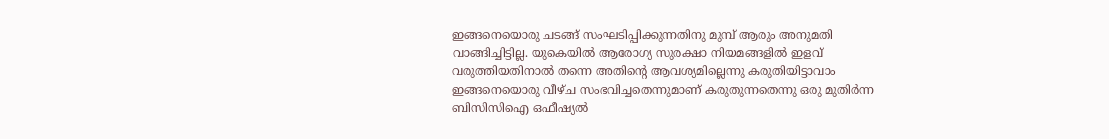ഇങ്ങനെയൊരു ചടങ്ങ് സംഘടിപ്പിക്കുന്നതിനു മുമ്പ് ആരും അനുമതി വാങ്ങിച്ചിട്ടില്ല. യുകെയില്‍ ആരോഗ്യ സുരക്ഷാ നിയമങ്ങളില്‍ ഇളവ് വരുത്തിയതിനാല്‍ തന്നെ അതിന്റെ ആവശ്യമില്ലെന്നു കരുതിയിട്ടാവാം ഇങ്ങനെയൊരു വീഴ്ച സംഭവിച്ചതെന്നുമാണ് കരുതുന്നതെന്നു ഒരു മുതിര്‍ന്ന ബിസിസിഐ ഒഫീഷ്യല്‍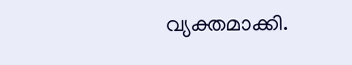വ്യക്തമാക്കി.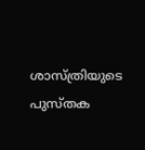ശാസ്ത്രിയുടെ പുസ്തക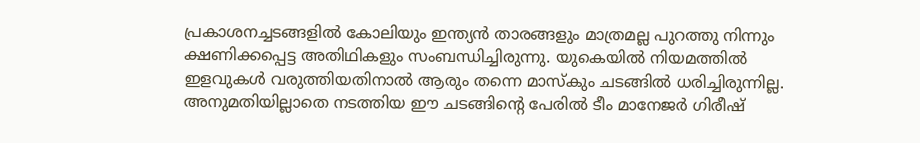പ്രകാശനച്ചടങ്ങളില്‍ കോലിയും ഇന്ത്യന്‍ താരങ്ങളും മാത്രമല്ല പുറത്തു നിന്നും ക്ഷണിക്കപ്പെട്ട അതിഥികളും സംബന്ധിച്ചിരുന്നു. യുകെയില്‍ നിയമത്തില്‍ ഇളവുകള്‍ വരുത്തിയതിനാല്‍ ആരും തന്നെ മാസ്‌കും ചടങ്ങില്‍ ധരിച്ചിരുന്നില്ല. അനുമതിയില്ലാതെ നടത്തിയ ഈ ചടങ്ങിന്റെ പേരില്‍ ടീം മാനേജര്‍ ഗിരീഷ്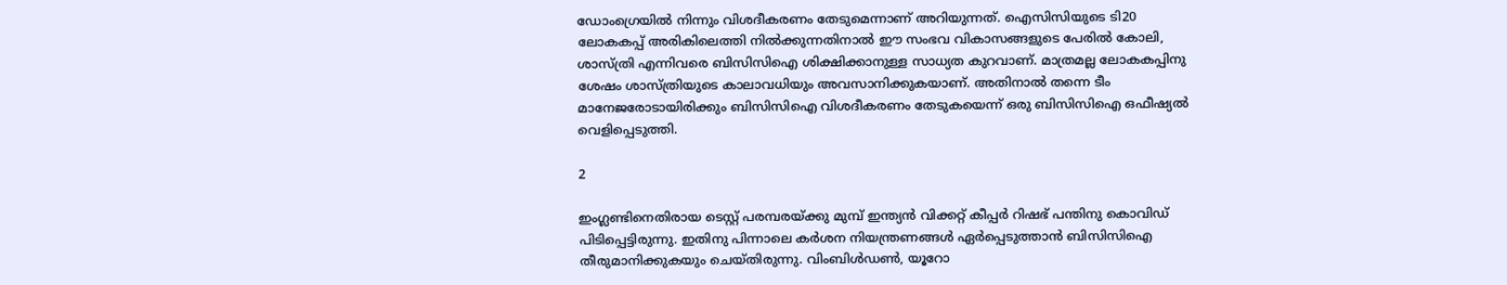ഡോംഗ്രെയില്‍ നിന്നും വിശദീകരണം തേടുമെന്നാണ് അറിയുന്നത്. ഐസിസിയുടെ ടി20 ലോകകപ്പ് അരികിലെത്തി നില്‍ക്കുന്നതിനാല്‍ ഈ സംഭവ വികാസങ്ങളുടെ പേരില്‍ കോലി, ശാസ്ത്രി എന്നിവരെ ബിസിസിഐ ശിക്ഷിക്കാനുള്ള സാധ്യത കുറവാണ്. മാത്രമല്ല ലോകകപ്പിനു ശേഷം ശാസ്ത്രിയുടെ കാലാവധിയും അവസാനിക്കുകയാണ്. അതിനാല്‍ തന്നെ ടീം മാനേജരോടായിരിക്കും ബിസിസിഐ വിശദീകരണം തേടുകയെന്ന് ഒരു ബിസിസിഐ ഒഫീഷ്യല്‍ വെളിപ്പെടുത്തി.

2

ഇംഗ്ലണ്ടിനെതിരായ ടെസ്റ്റ് പരമ്പരയ്ക്കു മുമ്പ് ഇന്ത്യന്‍ വിക്കറ്റ് കീപ്പര്‍ റിഷഭ് പന്തിനു കൊവിഡ് പിടിപ്പെട്ടിരുന്നു. ഇതിനു പിന്നാലെ കര്‍ശന നിയന്ത്രണങ്ങള്‍ ഏര്‍പ്പെടുത്താന്‍ ബിസിസിഐ തീരുമാനിക്കുകയും ചെയ്തിരുന്നു. വിംബിള്‍ഡണ്‍, യൂറോ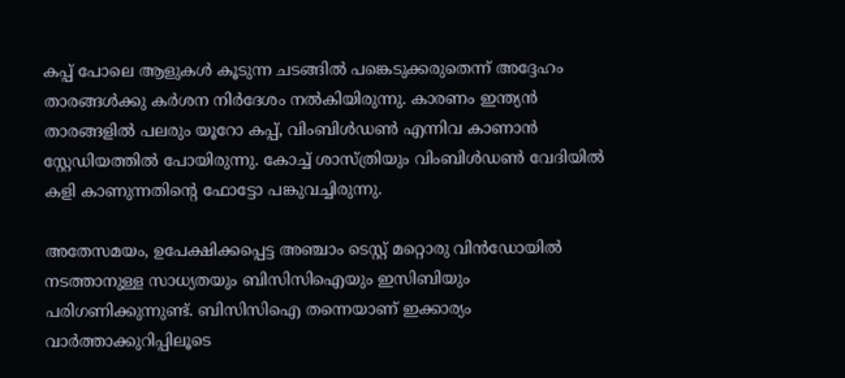കപ്പ് പോലെ ആളുകള്‍ കൂടുന്ന ചടങ്ങില്‍ പങ്കെടുക്കരുതെന്ന് അദ്ദേഹം താരങ്ങള്‍ക്കു കര്‍ശന നിര്‍ദേശം നല്‍കിയിരുന്നു. കാരണം ഇന്ത്യന്‍ താരങ്ങളില്‍ പലരും യൂറോ കപ്പ്, വിംബിള്‍ഡണ്‍ എന്നിവ കാണാന്‍ സ്റ്റേഡിയത്തില്‍ പോയിരുന്നു. കോച്ച് ശാസ്ത്രിയും വിംബിള്‍ഡണ്‍ വേദിയില്‍ കളി കാണുന്നതിന്റെ ഫോട്ടോ പങ്കുവച്ചിരുന്നു.

അതേസമയം, ഉപേക്ഷിക്കപ്പെട്ട അഞ്ചാം ടെസ്റ്റ് മറ്റൊരു വിന്‍ഡോയില്‍ നടത്താനുള്ള സാധ്യതയും ബിസിസിഐയും ഇസിബിയും പരിഗണിക്കുന്നുണ്ട്. ബിസിസിഐ തന്നെയാണ് ഇക്കാര്യം വാര്‍ത്താക്കുറിപ്പിലൂടെ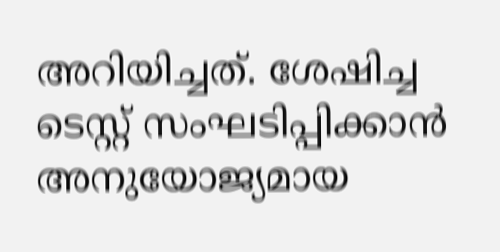അറിയിച്ചത്. ശേഷിച്ച ടെസ്റ്റ് സംഘടിപ്പിക്കാന്‍ അനുയോജ്യമായ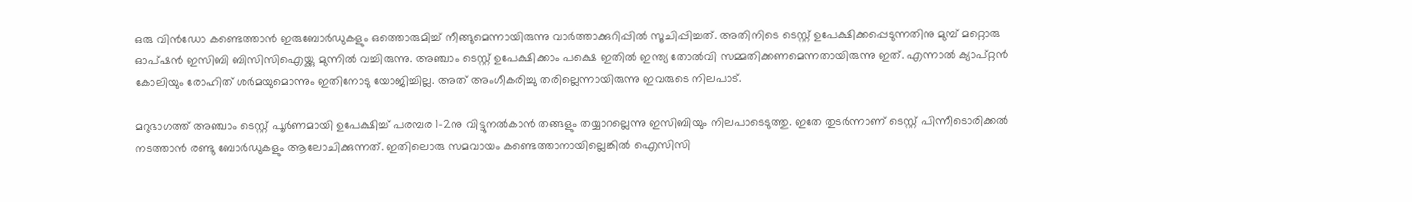ഒരു വിന്‍ഡോ കണ്ടെത്താന്‍ ഇരുബോര്‍ഡുകളും ഒത്തൊരുമിച്ച് നീങ്ങുമെന്നായിരുന്നു വാര്‍ത്താക്കുറിപ്പില്‍ സൂചിപ്പിച്ചത്. അതിനിടെ ടെസ്റ്റ് ഉപേക്ഷിക്കപ്പെടുന്നതിനു മുമ്പ് മറ്റൊരു ഓപ്ഷന്‍ ഇസിബി ബിസിസിഐയ്ക്കു മുന്നില്‍ വച്ചിരുന്നു. അഞ്ചാം ടെസ്റ്റ് ഉപേക്ഷിക്കാം പക്ഷെ ഇതില്‍ ഇന്ത്യ തോല്‍വി സമ്മതിക്കണമെന്നതായിരുന്നു ഇത്. എന്നാല്‍ ക്യാപ്റ്റന്‍ കോലിയും രോഹിത് ശര്‍മയുമൊന്നും ഇതിനോടു യോജിച്ചില്ല. അത് അംഗീകരിച്ചു തരില്ലെന്നായിരുന്നു ഇവരുടെ നിലപാട്.

മറുഭാഗത്ത് അഞ്ചാം ടെസ്റ്റ് പൂര്‍ണമായി ഉപേക്ഷിച്ച് പരമ്പര 1-2നു വിട്ടുനല്‍കാന്‍ തങ്ങളും തയ്യാറല്ലെന്നു ഇസിബിയും നിലപാടെടുത്തു. ഇതേ തുടര്‍ന്നാണ് ടെസ്റ്റ് പിന്നീടൊരിക്കല്‍ നടത്താന്‍ രണ്ടു ബോര്‍ഡുകളും ആലോചിക്കുന്നത്. ഇതിലൊരു സമവായം കണ്ടെത്താനായില്ലെങ്കില്‍ ഐസിസി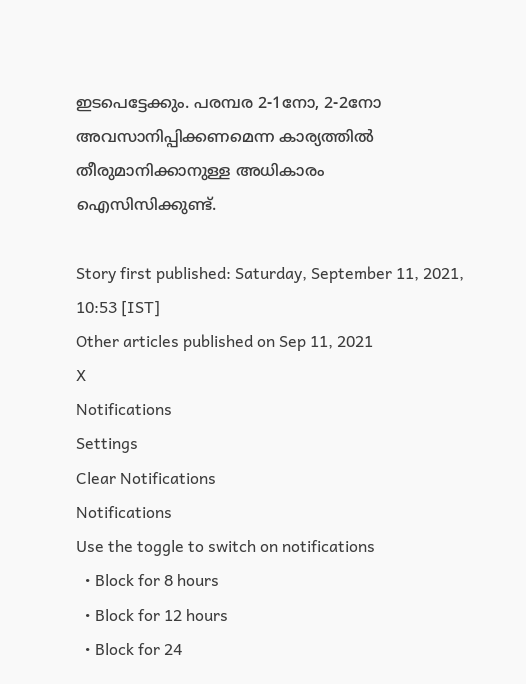ഇടപെട്ടേക്കും. പരമ്പര 2-1നോ, 2-2നോ അവസാനിപ്പിക്കണമെന്ന കാര്യത്തില്‍ തീരുമാനിക്കാനുള്ള അധികാരം ഐസിസിക്കുണ്ട്.

Story first published: Saturday, September 11, 2021, 10:53 [IST]
Other articles published on Sep 11, 2021
X
Notifications
Settings
Clear Notifications
Notifications
Use the toggle to switch on notifications
  • Block for 8 hours
  • Block for 12 hours
  • Block for 24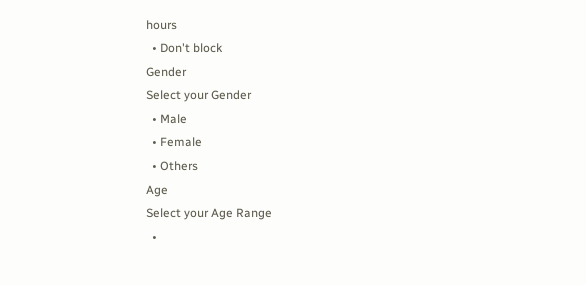hours
  • Don't block
Gender
Select your Gender
  • Male
  • Female
  • Others
Age
Select your Age Range
  •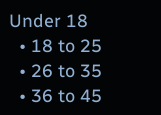Under 18
  • 18 to 25
  • 26 to 35
  • 36 to 45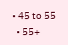• 45 to 55
  • 55+